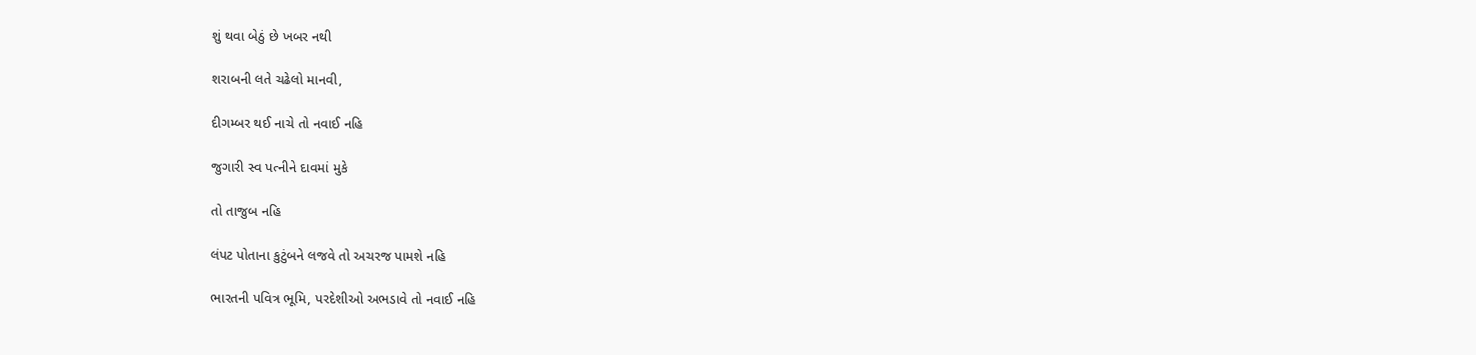શું થવા બેઠું છે ખબર નથી

શરાબની લતે ચઢેલો માનવી,

દીગમ્બર થઈ નાચે તો નવાઈ નહિ

જુગારી સ્વ પત્નીને દાવમાં મુકે

તો તાજુબ નહિ

લંપટ પોતાના કુટુંબને લજવે તો અચરજ પામશે નહિ

ભારતની પવિત્ર ભૂમિ, પરદેશીઓ અભડાવે તો નવાઈ નહિ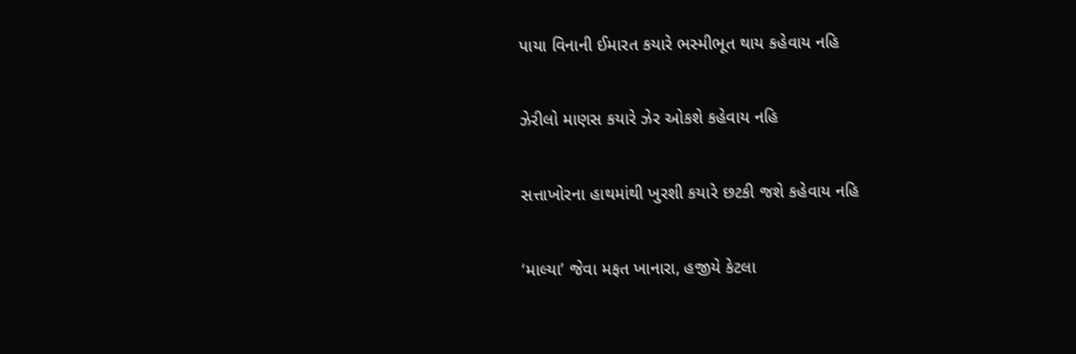પાયા વિનાની ઈમારત કયારે ભસ્મીભૂત થાય કહેવાય નહિ

ઝેરીલો માણસ કયારે ઝેર ઓકશે કહેવાય નહિ

સત્તાખોરના હાથમાંથી ખુરશી કયારે છટકી જશે કહેવાય નહિ

‘માલ્યા’ જેવા મફત ખાનારા, હજીયે કેટલા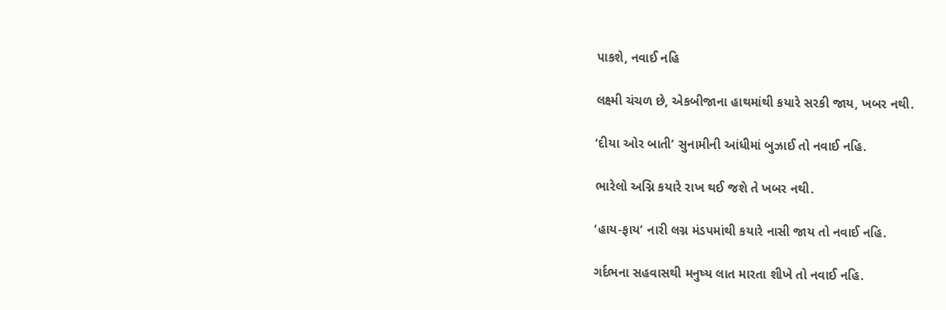પાકશે, નવાઈ નહિ

લક્ષ્મી ચંચળ છે, એકબીજાના હાથમાંથી કયારે સરકી જાય, ખબર નથી.

‘દીયા ઓર બાતી’ સુનામીની આંધીમાં બુઝાઈ તો નવાઈ નહિ.

ભારેલો અગ્નિ કયારે રાખ થઈ જશે તે ખબર નથી.

‘હાય-ફાય’ નારી લગ્ન મંડપમાંથી કયારે નાસી જાય તો નવાઈ નહિ.

ગર્દભના સહવાસથી મનુષ્ય લાત મારતા શીખે તો નવાઈ નહિ.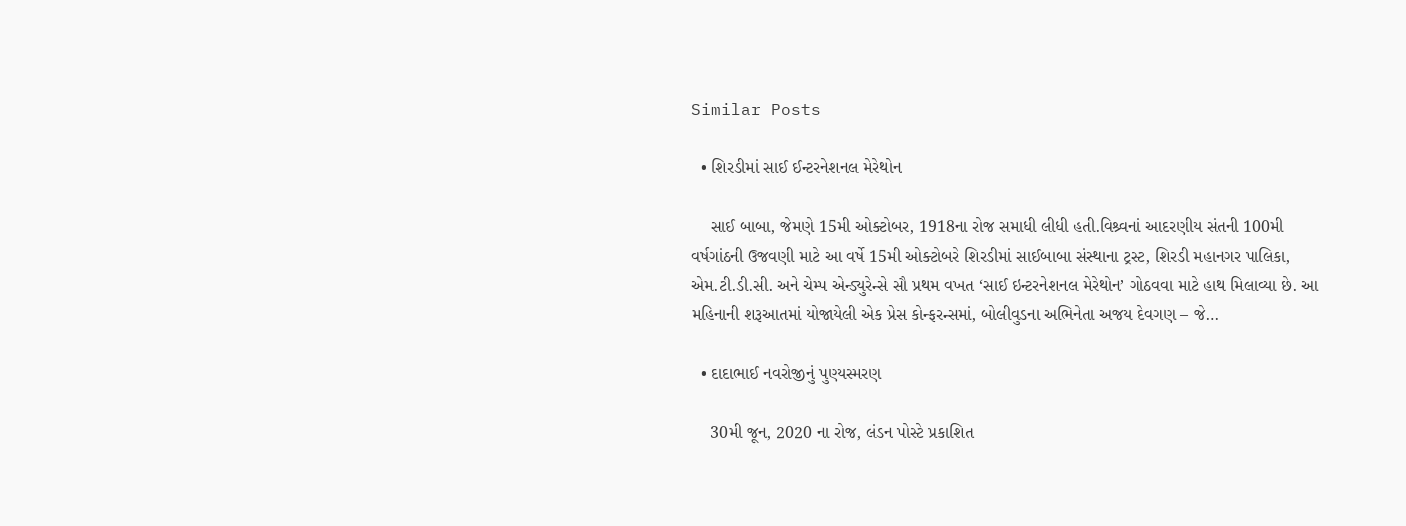Similar Posts

  • શિરડીમાં સાઈ ઈન્ટરનેશનલ મેરેથોન

    સાઈ બાબા, જેમણે 15મી ઓક્ટોબર, 1918ના રોજ સમાધી લીધી હતી.વિશ્ર્વનાં આદરણીય સંતની 100મી વર્ષગાંઠની ઉજવણી માટે આ વર્ષે 15મી ઓક્ટોબરે શિરડીમાં સાઈબાબા સંસ્થાના ટ્રસ્ટ, શિરડી મહાનગર પાલિકા, એમ.ટી.ડી.સી. અને ચેમ્પ એન્ડ્યુરેન્સે સૌ પ્રથમ વખત ‘સાઈ ઇન્ટરનેશનલ મેરેથોન’ ગોઠવવા માટે હાથ મિલાવ્યા છે. આ મહિનાની શરૂઆતમાં યોજાયેલી એક પ્રેસ કોન્ફરન્સમાં, બોલીવુડના અભિનેતા અજય દેવગણ – જે…

  • દાદાભાઈ નવરોજીનું પુણ્યસ્મરણ

    30મી જૂન, 2020 ના રોજ, લંડન પોસ્ટે પ્રકાશિત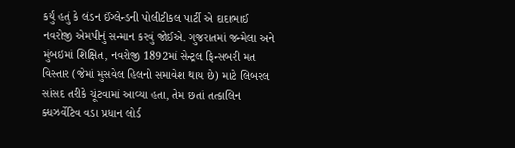કર્યું હતું કે લંડન ઈંગ્લેન્ડની પોલીટીકલ પાર્ટી એ દાદાભાઈ નવરોજી એમપીનું સન્માન કરવું જોઈએ. ગુજરાતમાં જન્મેલા અને મુંબઇમાં શિક્ષિત, નવરોજી 1892માં સેન્ટ્રલ ફિન્સબરી મત વિસ્તાર (જેમાં મુસવેલ હિલનો સમાવેશ થાય છે) માટે લિબરલ સાંસદ તરીકે ચૂંટવામાં આવ્યા હતા, તેમ છતાં તત્કાલિન ક્ધઝર્વેટિવ વડા પ્રધાન લોર્ડ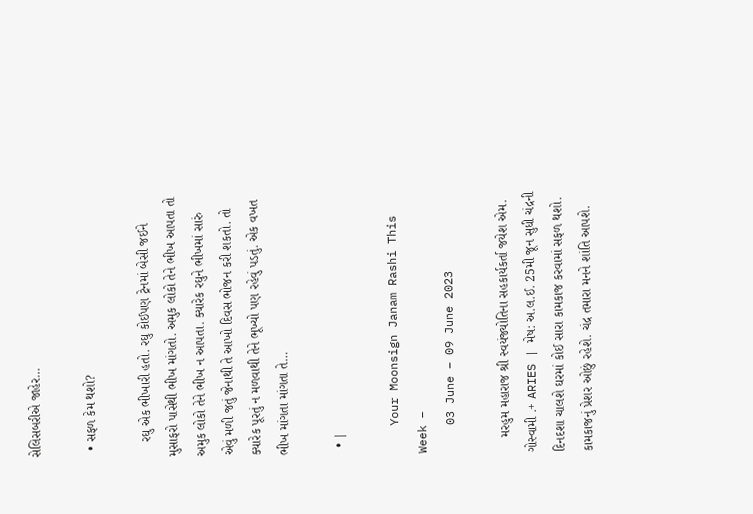સેલિસબરીએ જાહેર…

  • સફળ કેમ થશો?

    રઘુ એક ભીખારી હતો. રઘુ કોઈપણ ટ્રેનમાં બેસી જઈને મુસાફરો પાસેથી ભીખ માંગતો. અમુક લોકો તેને ભીખ આપતા તો અમુક લોકો તેને ભીખ ન આપતા. ક્યારેક રઘુને ભીખમાં સારું એવું મળી જતું જેનાથી તે આખો દિવસ ભોજન કરી શકતો. તો ક્યારેક પૂરતું ન મળવાથી તેને ભૂખ્યો પણ રહેવું પડતું. એક વખત ભીખ માંગતા માંગતા તે…

  • |

    Your Moonsign Janam Rashi This Week –
    03 June – 09 June 2023

    મરહુમ મહારાજ શ્રી સ્વયંજ્યોતિના સહકાર્યકર્તા જયેશ એમ. ગોસ્વામી .+ ARIES | મેષ: અ.લ.ઈ. 25મી જૂન સુધી ચંદ્રની દિનદશા ચાલશે ઘરમાં કોઈ સારા કામકાજ કરવામાં સફળ થશો. કામકાજનું પ્રેશર ઓછું રહેશે. ચંદ્ર તમારા મનને શાંતિ આપશે.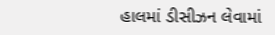હાલમાં ડીસીઝન લેવામાં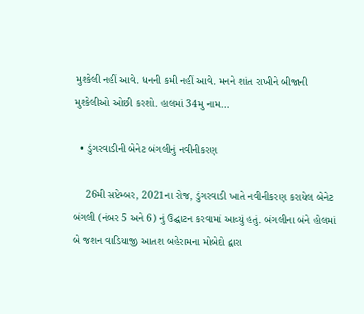મુશ્કેલી નહીં આવે. ધનની કમી નહીં આવે. મનને શાંત રાખીને બીજાની મુશ્કેલીઓ ઓછી કરશો. હાલમાં 34મુ નામ…

  • ડુંગરવાડીની બેનેટ બંગલીનું નવીનીકરણ

    26મી સપ્ટેમ્બર, 2021ના રોજ, ડુંગરવાડી ખાતે નવીનીકરણ કરાયેલ બેનેટ બંગલી (નંબર 5 અને 6) નું ઉદ્ઘાટન કરવામાં આવ્યું હતું. બંગલીના બંને હોલમાં બે જશન વાડિયાજી આતશ બહેરામના મોબેદો દ્વારા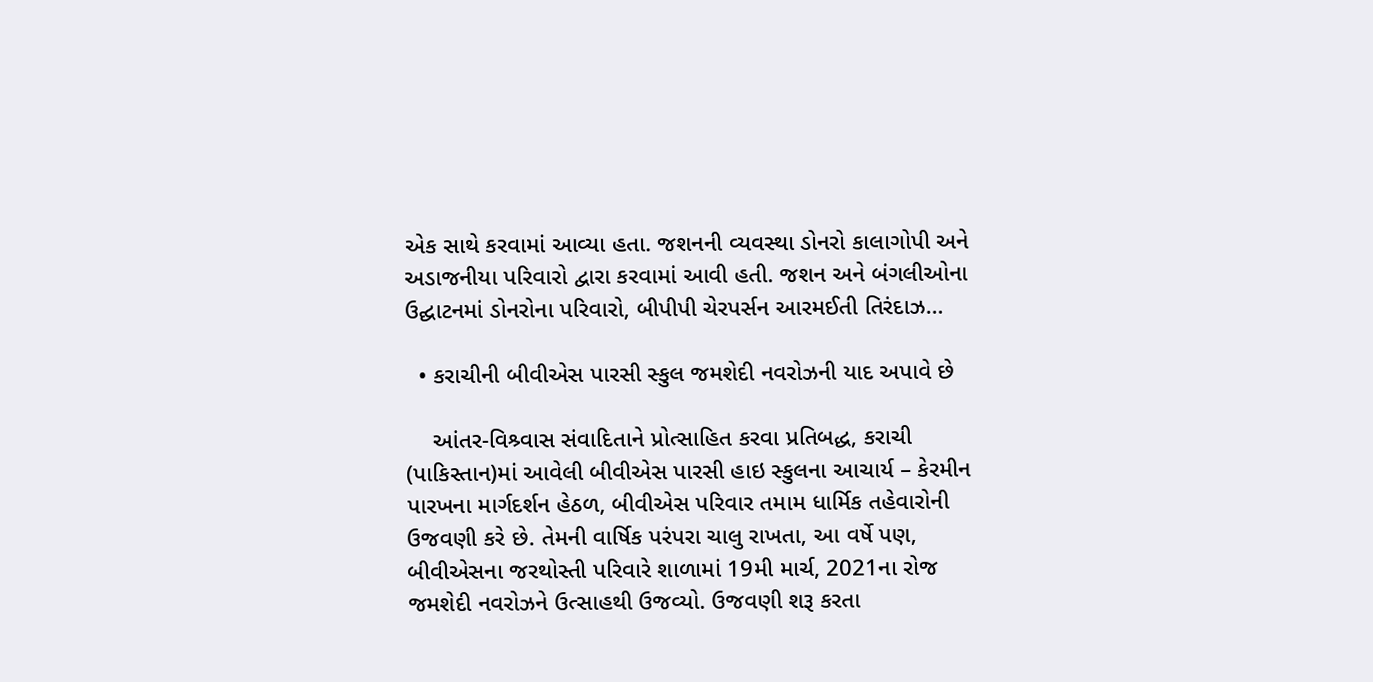એક સાથે કરવામાં આવ્યા હતા. જશનની વ્યવસ્થા ડોનરો કાલાગોપી અને અડાજનીયા પરિવારો દ્વારા કરવામાં આવી હતી. જશન અને બંગલીઓના ઉદ્ઘાટનમાં ડોનરોના પરિવારો, બીપીપી ચેરપર્સન આરમઈતી તિરંદાઝ…

  • કરાચીની બીવીએસ પારસી સ્કુલ જમશેદી નવરોઝની યાદ અપાવે છે

    આંતર-વિશ્ર્વાસ સંવાદિતાને પ્રોત્સાહિત કરવા પ્રતિબદ્ધ, કરાચી (પાકિસ્તાન)માં આવેલી બીવીએસ પારસી હાઇ સ્કુલના આચાર્ય – કેરમીન પારખના માર્ગદર્શન હેઠળ, બીવીએસ પરિવાર તમામ ધાર્મિક તહેવારોની ઉજવણી કરે છે. તેમની વાર્ષિક પરંપરા ચાલુ રાખતા, આ વર્ષે પણ, બીવીએસના જરથોસ્તી પરિવારે શાળામાં 19મી માર્ચ, 2021ના રોજ જમશેદી નવરોઝને ઉત્સાહથી ઉજવ્યો. ઉજવણી શરૂ કરતા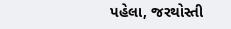પહેલા, જરથોસ્તી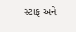સ્ટાફ અને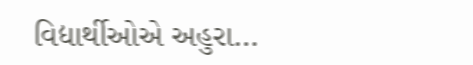વિદ્યાર્થીઓએ અહુરા…